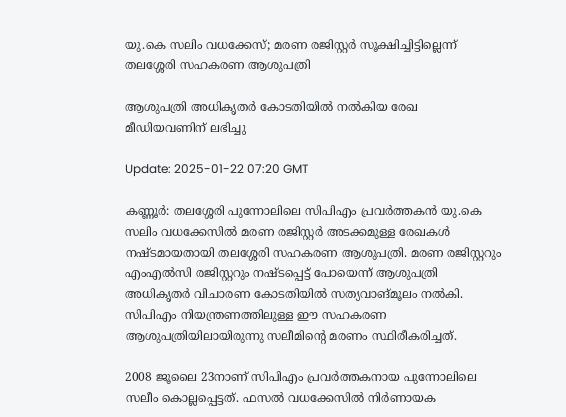യു.കെ സലിം വധക്കേസ്; മരണ രജിസ്റ്റർ സൂക്ഷിച്ചിട്ടില്ലെന്ന് തലശ്ശേരി സഹകരണ ആശുപത്രി

ആശുപത്രി അധികൃതർ കോടതിയിൽ നൽകിയ രേഖ മീഡിയവണിന് ലഭിച്ചു

Update: 2025-01-22 07:20 GMT

കണ്ണൂര്‍: തലശ്ശേരി പുന്നോലിലെ സിപിഎം പ്രവർത്തകൻ യു.കെ സലിം വധക്കേസിൽ മരണ രജിസ്റ്റർ അടക്കമുള്ള രേഖകൾ നഷ്ടമായതായി തലശ്ശേരി സഹകരണ ആശുപത്രി. മരണ രജിസ്റ്ററും എംഎൽസി രജിസ്റ്ററും നഷ്ടപ്പെട്ട് പോയെന്ന് ആശുപത്രി അധികൃതർ വിചാരണ കോടതിയിൽ സത്യവാങ്മൂലം നൽകി. സിപിഎം നിയന്ത്രണത്തിലുള്ള ഈ സഹകരണ ആശുപത്രിയിലായിരുന്നു സലീമിന്‍റെ മരണം സ്ഥിരീകരിച്ചത്.

2008 ജൂലൈ 23നാണ് സിപിഎം പ്രവർത്തകനായ പുന്നോലിലെ  സലീം കൊല്ലപ്പെട്ടത്. ഫസൽ വധക്കേസിൽ നിർണായക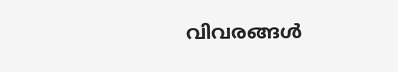വിവരങ്ങൾ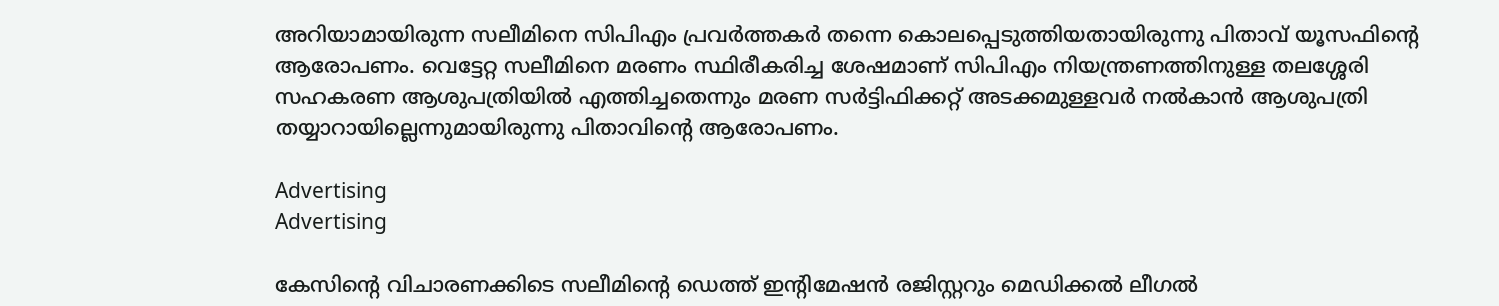അറിയാമായിരുന്ന സലീമിനെ സിപിഎം പ്രവർത്തകർ തന്നെ കൊലപ്പെടുത്തിയതായിരുന്നു പിതാവ് യൂസഫിന്‍റെ ആരോപണം. വെട്ടേറ്റ സലീമിനെ മരണം സ്ഥിരീകരിച്ച ശേഷമാണ് സിപിഎം നിയന്ത്രണത്തിനുള്ള തലശ്ശേരി സഹകരണ ആശുപത്രിയിൽ എത്തിച്ചതെന്നും മരണ സർട്ടിഫിക്കറ്റ് അടക്കമുള്ളവർ നൽകാൻ ആശുപത്രി തയ്യാറായില്ലെന്നുമായിരുന്നു പിതാവിന്‍റെ ആരോപണം.

Advertising
Advertising

കേസിന്‍റെ വിചാരണക്കിടെ സലീമിന്‍റെ ഡെത്ത് ഇന്‍റിമേഷൻ രജിസ്റ്ററും മെഡിക്കൽ ലീഗൽ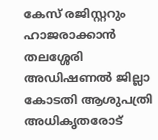കേസ് രജിസ്റ്ററും ഹാജരാക്കാൻ തലശ്ശേരി അഡിഷണൽ ജില്ലാ കോടതി ആശുപത്രി അധികൃതരോട്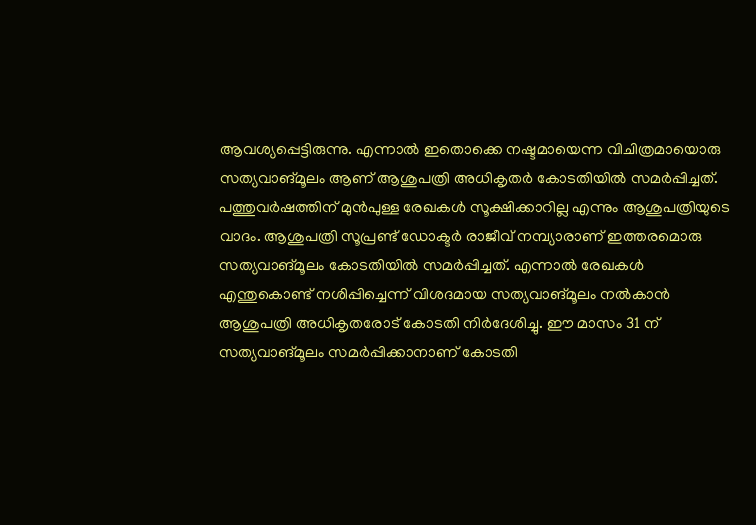ആവശ്യപ്പെട്ടിരുന്നു. എന്നാൽ ഇതൊക്കെ നഷ്ടമായെന്ന വിചിത്രമായൊരു സത്യവാങ്മൂലം ആണ് ആശുപത്രി അധികൃതർ കോടതിയിൽ സമർപ്പിച്ചത്. പത്തുവർഷത്തിന് മുൻപുള്ള രേഖകൾ സൂക്ഷിക്കാറില്ല എന്നും ആശുപത്രിയുടെ വാദം. ആശുപത്രി സൂപ്രണ്ട് ഡോക്ടർ രാജീവ് നമ്പ്യാരാണ് ഇത്തരമൊരു സത്യവാങ്മൂലം കോടതിയിൽ സമർപ്പിച്ചത്. എന്നാൽ രേഖകൾ എന്തുകൊണ്ട് നശിപ്പിച്ചെന്ന് വിശദമായ സത്യവാങ്മൂലം നൽകാൻ ആശുപത്രി അധികൃതരോട് കോടതി നിർദേശിച്ചു. ഈ മാസം 31 ന് സത്യവാങ്മൂലം സമർപ്പിക്കാനാണ് കോടതി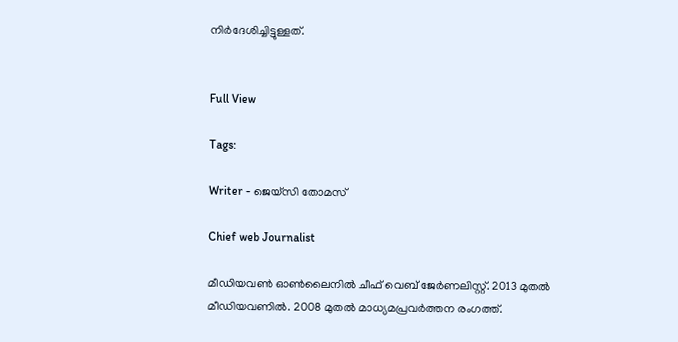നിർദേശിച്ചിട്ടുള്ളത്.


Full View

Tags:

Writer - ജെയ്സി തോമസ്

Chief web Journalist

മീഡിയവൺ ഓൺലൈനിൽ ചീഫ് വെബ് ജേർണലിസ്റ്റ്. 2013 മുതൽ മീഡിയവണിൽ. 2008 മുതൽ മാധ്യമപ്രവർത്തന രംഗത്ത്.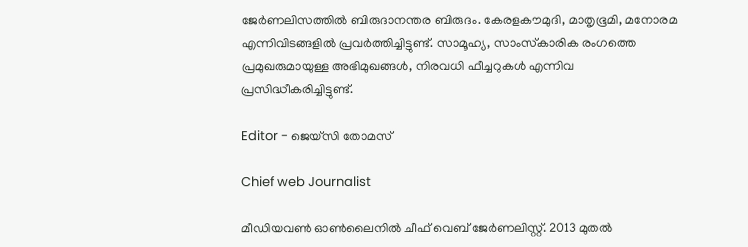ജേർണലിസത്തിൽ ബിരുദാനന്തര ബിരുദം. കേരളകൗമുദി, മാതൃഭൂമി, മനോരമ എന്നിവിടങ്ങളിൽ പ്രവർത്തിച്ചിട്ടുണ്ട്. സാമൂഹ്യ, സാംസ്‌കാരിക രംഗത്തെ പ്രമുഖരുമായുള്ള അഭിമുഖങ്ങൾ, നിരവധി ഫീച്ചറുകൾ എന്നിവ പ്രസിദ്ധീകരിച്ചിട്ടുണ്ട്.

Editor - ജെയ്സി തോമസ്

Chief web Journalist

മീഡിയവൺ ഓൺലൈനിൽ ചീഫ് വെബ് ജേർണലിസ്റ്റ്. 2013 മുതൽ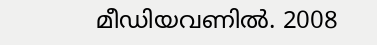മീഡിയവണിൽ. 2008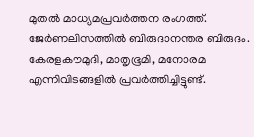മുതൽ മാധ്യമപ്രവർത്തന രംഗത്ത്. ജേർണലിസത്തിൽ ബിരുദാനന്തര ബിരുദം. കേരളകൗമുദി, മാതൃഭൂമി, മനോരമ എന്നിവിടങ്ങളിൽ പ്രവർത്തിച്ചിട്ടുണ്ട്.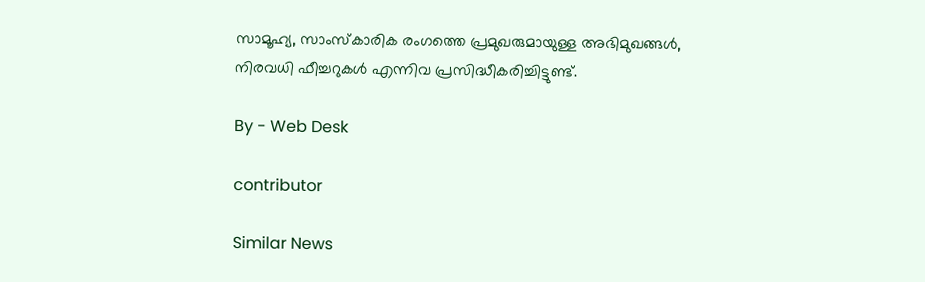സാമൂഹ്യ, സാംസ്‌കാരിക രംഗത്തെ പ്രമുഖരുമായുള്ള അഭിമുഖങ്ങൾ, നിരവധി ഫീച്ചറുകൾ എന്നിവ പ്രസിദ്ധീകരിച്ചിട്ടുണ്ട്.

By - Web Desk

contributor

Similar News